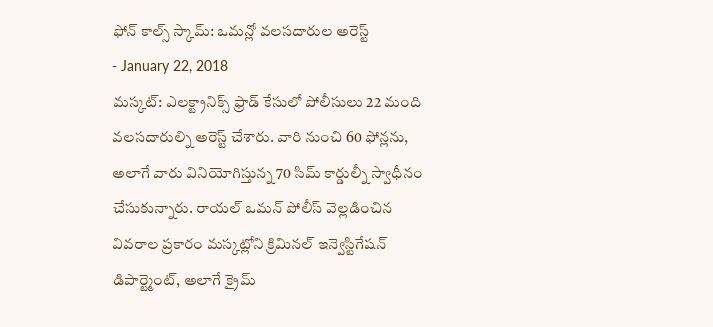ఫోన్ కాల్స్ స్కామ్: ఒమన్లో వలసదారుల అరెస్ట్
- January 22, 2018
మస్కట్: ఎలక్ట్రానిక్స్ ఫ్రాడ్ కేసులో పోలీసులు 22 మంది వలసదారుల్ని అరెస్ట్ చేశారు. వారి నుంచి 60 ఫోన్లను, అలాగే వారు వినియోగిస్తున్న 70 సిమ్ కార్డుల్నీ స్వాధీనం చేసుకున్నారు. రాయల్ ఒమన్ పోలీస్ వెల్లడించిన వివరాల ప్రకారం మస్కట్లోని క్రిమినల్ ఇన్వెస్టిగేషన్ డిపార్ట్మెంట్, అలాగే క్రైమ్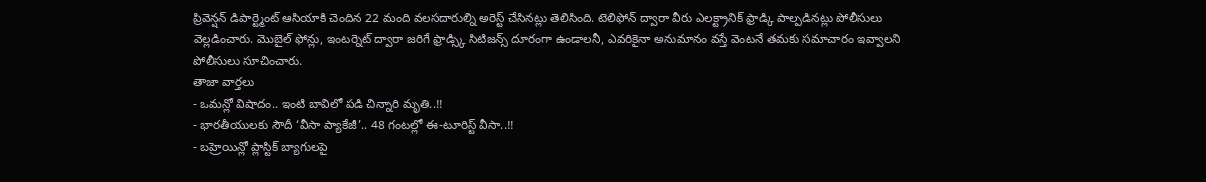ప్రివెన్షన్ డిపార్ట్మెంట్ ఆసియాకి చెందిన 22 మంది వలసదారుల్ని అరెస్ట్ చేసినట్లు తెలిసింది. టెలిఫోన్ ద్వారా వీరు ఎలక్ట్రానిక్ ఫ్రాడ్కి పాల్పడినట్లు పోలీసులు వెల్లడించారు. మొబైల్ ఫోన్లు, ఇంటర్నెట్ ద్వారా జరిగే ఫ్రాడ్స్కి సిటిజన్స్ దూరంగా ఉండాలనీ, ఎవరికైనా అనుమానం వస్తే వెంటనే తమకు సమాచారం ఇవ్వాలని పోలీసులు సూచించారు.
తాజా వార్తలు
- ఒమన్లో విషాదం.. ఇంటి బావిలో పడి చిన్నారి మృతి..!!
- భారతీయులకు సౌదీ ‘వీసా ప్యాకేజీ’.. 48 గంటల్లో ఈ-టూరిస్ట్ వీసా..!!
- బహ్రెయిన్లో ప్లాస్టిక్ బ్యాగులపై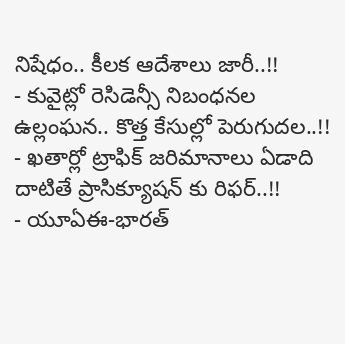నిషేధం.. కీలక ఆదేశాలు జారీ..!!
- కువైట్లో రెసిడెన్సీ నిబంధనల ఉల్లంఘన.. కొత్త కేసుల్లో పెరుగుదల..!!
- ఖతార్లో ట్రాఫిక్ జరిమానాలు ఏడాది దాటితే ప్రాసిక్యూషన్ కు రిఫర్..!!
- యూఏఈ-భారత్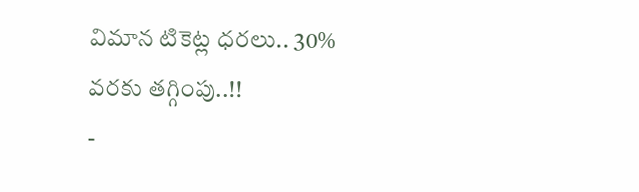విమాన టికెట్ల ధరలు.. 30% వరకు తగ్గింపు..!!
-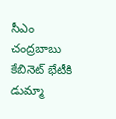సీఎం చంద్రబాబు కేబినెట్ భేటీకి డుమ్మా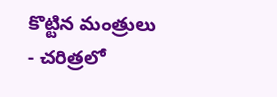కొట్టిన మంత్రులు
- చరిత్రలో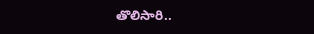తొలిసారి..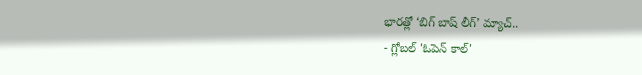భారత్లో ‘బిగ్ బాష్ లీగ్’ మ్యాచ్..
- గ్లోబల్ 'ఓపెన్ కాల్'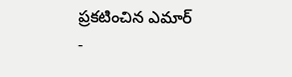ప్రకటించిన ఎమార్
-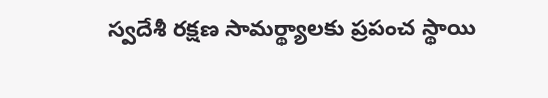స్వదేశీ రక్షణ సామర్థ్యాలకు ప్రపంచ స్థాయి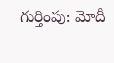గుర్తింపు: మోదీ